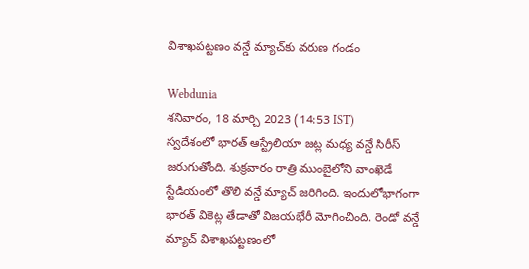విశాఖపట్టణం వన్డే మ్యాచ్‌కు వరుణ గండం

Webdunia
శనివారం, 18 మార్చి 2023 (14:53 IST)
స్వదేశంలో భారత్ ఆస్ట్రేలియా జట్ల మధ్య వన్డే సిరీస్ జరుగుతోంది. శుక్రవారం రాత్రి ముంబైలోని వాంఖెడే స్టేడియంలో తొలి వన్డే మ్యాచ్ జరిగింది. ఇందులోభాగంగా భారత్ వికెట్ల తేడాతో విజయభేరీ మోగించింది. రెండో వన్డే మ్యాచ్‌ విశాఖపట్టణంలో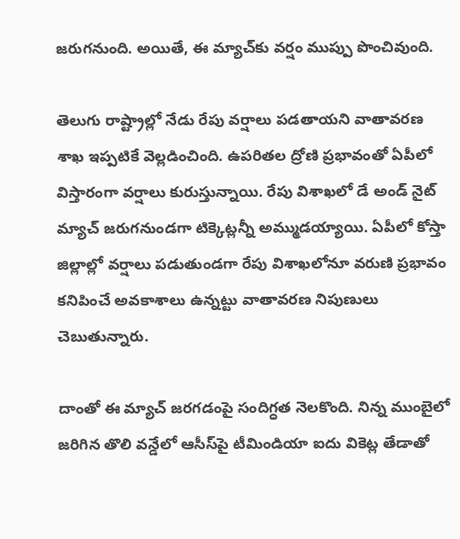జరుగనుంది. అయితే, ఈ మ్యాచ్‌కు వర్షం ముప్పు పొంచివుంది.

తెలుగు రాష్ట్రాల్లో నేడు రేపు వర్షాలు పడతాయని వాతావరణ శాఖ ఇప్పటికే వెల్లడించింది. ఉపరితల ద్రోణి ప్రభావంతో ఏపీలో విస్తారంగా వర్షాలు కురుస్తున్నాయి. రేపు విశాఖలో డే అండ్ నైట్ మ్యాచ్ జరుగనుండగా టిక్కెట్లన్నీ అమ్ముడయ్యాయి. ఏపీలో కోస్తా జిల్లాల్లో వర్షాలు పడుతుండగా రేపు విశాఖలోనూ వరుణి ప్రభావం కనిపించే అవకాశాలు ఉన్నట్టు వాతావరణ నిపుణులు చెబుతున్నారు.

దాంతో ఈ మ్యాచ్ జరగడంపై సందిగ్ధత నెలకొంది. నిన్న ముంబైలో జరిగిన తొలి వన్డేలో ఆసీస్‌పై టీమిండియా ఐదు వికెట్ల తేడాతో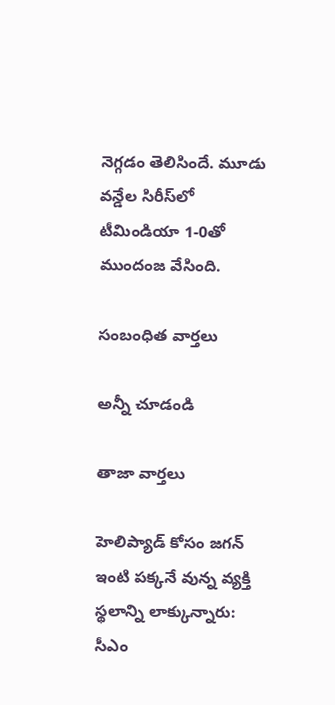నెగ్గడం తెలిసిందే. మూడు వన్డేల సిరీస్‌లో టీమిండియా 1-0తో ముందంజ వేసింది.

సంబంధిత వార్తలు

అన్నీ చూడండి

తాజా వార్తలు

హెలిప్యాడ్ కోసం జగన్ ఇంటి పక్కనే వున్న వ్యక్తి స్థలాన్ని లాక్కున్నారు: సీఎం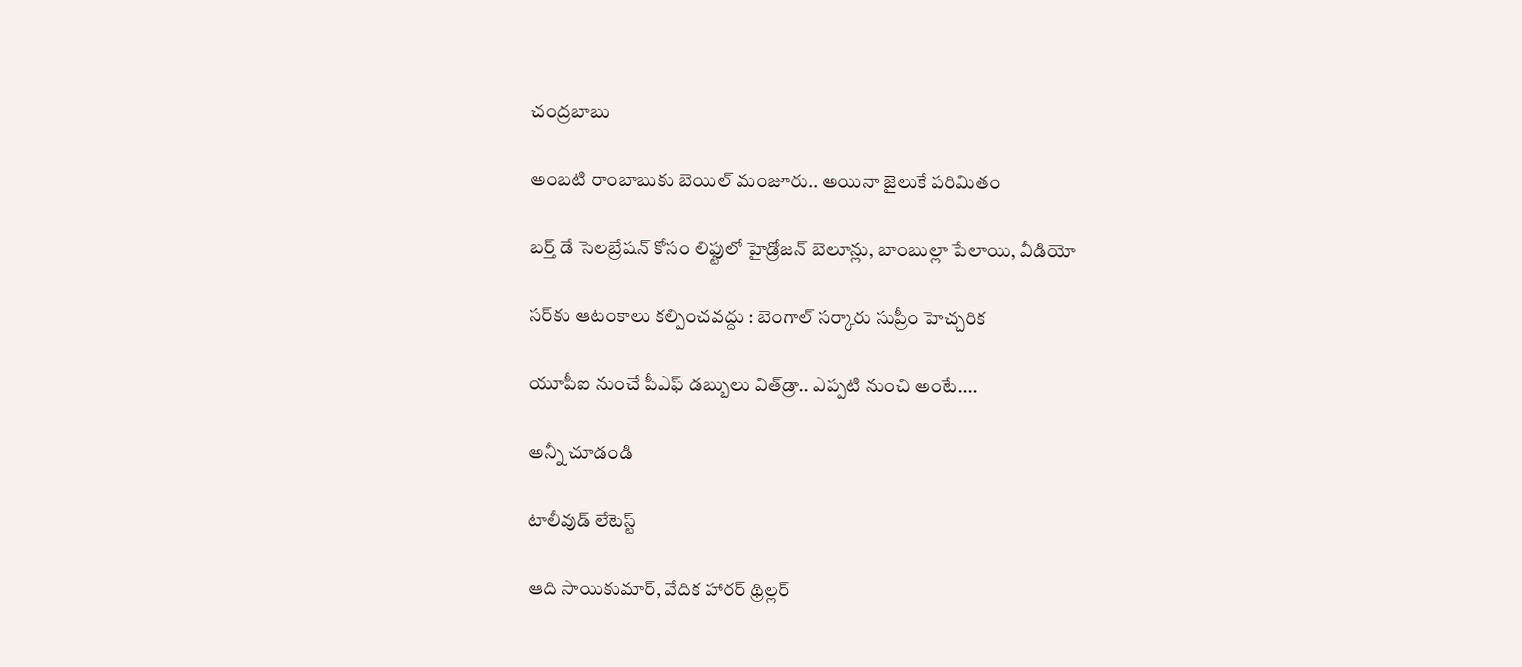చంద్రబాబు

అంబటి రాంబాబుకు బెయిల్ మంజూరు.. అయినా జైలుకే పరిమితం

బర్త్ డే సెలబ్రేషన్ కోసం లిఫ్టులో హైడ్రోజన్ బెలూన్లు, బాంబుల్లా పేలాయి, వీడియో

సర్‌కు ఆటంకాలు కల్పించవద్దు : బెంగాల్ సర్కారు సుప్రీం హెచ్చరిక

యూపీఐ నుంచే పీఎఫ్ డబ్బులు విత్‌డ్రా.. ఎప్పటి నుంచి అంటే....

అన్నీ చూడండి

టాలీవుడ్ లేటెస్ట్

ఆది సాయికుమార్, వేదిక హారర్ థ్రిల్లర్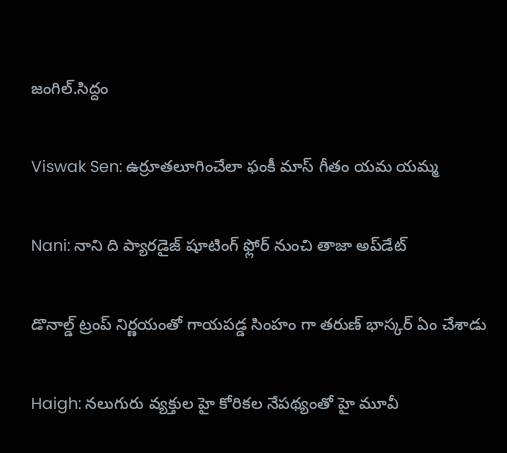జంగిల్.సిద్దం

Viswak Sen: ఉర్రూతలూగించేలా ఫంకీ మాస్ గీతం యమ యమ్మ

Nani: నాని ది ప్యారడైజ్ షూటింగ్ ఫ్లోర్ నుంచి తాజా అప్‌డేట్‌

డొనాల్డ్ ట్రంప్ నిర్ణయంతో గాయపడ్డ సింహం గా తరుణ్ భాస్కర్ ఏం చేశాడు

Haigh: నలుగురు వ్యక్తుల హై కోరికల నేపథ్యంతో హై మూవీ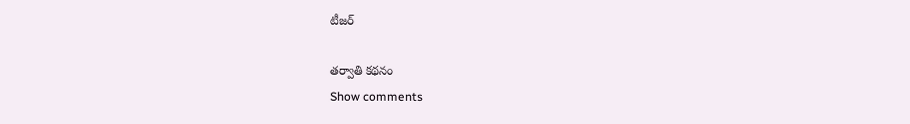టీజర్‌

తర్వాతి కథనం
Show comments